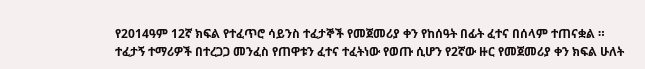የ2014ዓም 12ኛ ክፍል የተፈጥሮ ሳይንስ ተፈታኞች የመጀመሪያ ቀን የከሰዓት በፊት ፈተና በሰላም ተጠናቋል ።
ተፈታኝ ተማሪዎች በተረጋጋ መንፈስ የጠዋቱን ፈተና ተፈትነው የወጡ ሲሆን የ2ኛው ዙር የመጀመሪያ ቀን ክፍል ሁለት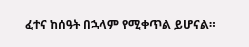ፈተና ከሰዓት በኋላም የሚቀጥል ይሆናል።